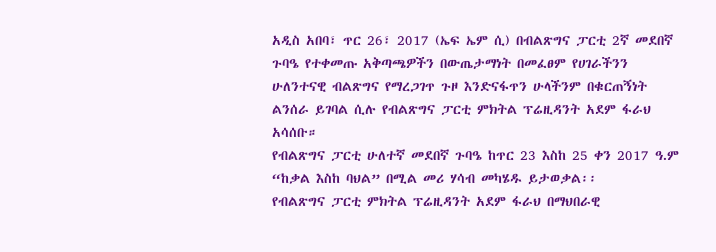አዲስ አበባ፣ ጥር 26፣ 2017 (ኤፍ ኤም ሲ) በብልጽግና ፓርቲ 2ኛ መደበኛ ጉባዔ የተቀመጡ አቅጣጫዎችን በውጤታማነት በመፈፀም የሀገራችንን ሁለንተናዊ ብልጽግና የማረጋገጥ ጉዞ እንድናፋጥን ሁላችንም በቁርጠኝነት ልንሰራ ይገባል ሲሉ የብልጽግና ፓርቲ ምክትል ፕሬዚዳንት አደም ፋራህ አሳሰቡ።
የብልጽግና ፓርቲ ሁለተኛ መደበኛ ጉባዔ ከጥር 23 እስከ 25 ቀን 2017 ዓ.ም “ከቃል እስከ ባህል” በሚል መሪ ሃሳብ መካሄዱ ይታወቃል፡፡
የብልጽግና ፓርቲ ምክትል ፕሬዚዳንት አደም ፋራህ በማህበራዊ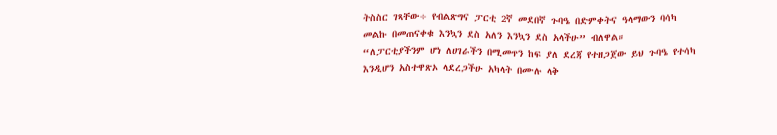ትስስር ገጻቸው÷ የብልጽግና ፓርቲ 2ኛ መደበኛ ጉባዔ በድምቀትና ዓላማውን ባሳካ መልኩ በመጠናቀቁ እንኳን ደስ አለን እንኳን ደስ አላችሁ” ብለዋል።
“ለፓርቲያችንም ሆነ ለሀገራችን በሚመጥን ከፍ ያለ ደረጃ የተዘጋጀው ይህ ጉባዔ የተሳካ እንዲሆን አስተዋጽኦ ላደረጋችሁ አካላት በሙሉ ላቅ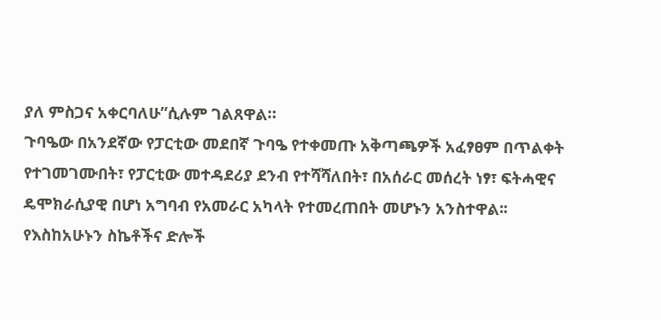ያለ ምስጋና አቀርባለሁ”ሲሉም ገልጸዋል።
ጉባዔው በአንደኛው የፓርቲው መደበኛ ጉባዔ የተቀመጡ አቅጣጫዎች አፈፃፀም በጥልቀት የተገመገሙበት፣ የፓርቲው መተዳደሪያ ደንብ የተሻሻለበት፣ በአሰራር መሰረት ነፃ፣ ፍትሓዊና ዴሞክራሲያዊ በሆነ አግባብ የአመራር አካላት የተመረጠበት መሆኑን አንስተዋል፡፡
የእስከአሁኑን ስኬቶችና ድሎች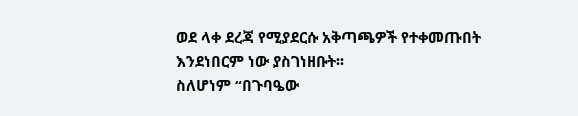ወደ ላቀ ደረጃ የሚያደርሱ አቅጣጫዎች የተቀመጡበት እንደነበርም ነው ያስገነዘቡት፡፡
ስለሆነም “በጉባዔው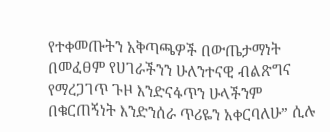የተቀመጡትን አቅጣጫዎች በውጤታማነት በመፈፀም የሀገራችንን ሁለንተናዊ ብልጽግና የማረጋገጥ ጉዞ እንድናፋጥን ሁላችንም በቁርጠኝነት እንድንሰራ ጥሪዬን አቀርባለሁ” ሲሉ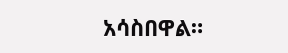አሳስበዋል።